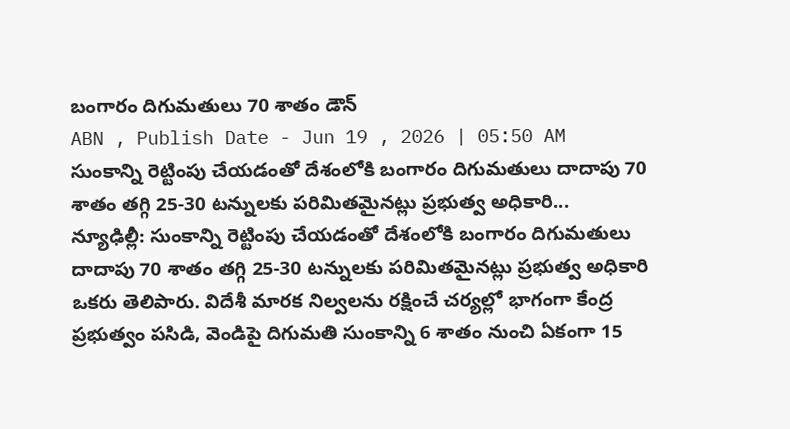బంగారం దిగుమతులు 70 శాతం డౌన్
ABN , Publish Date - Jun 19 , 2026 | 05:50 AM
సుంకాన్ని రెట్టింపు చేయడంతో దేశంలోకి బంగారం దిగుమతులు దాదాపు 70 శాతం తగ్గి 25-30 టన్నులకు పరిమితమైనట్లు ప్రభుత్వ అధికారి...
న్యూఢిల్లీ: సుంకాన్ని రెట్టింపు చేయడంతో దేశంలోకి బంగారం దిగుమతులు దాదాపు 70 శాతం తగ్గి 25-30 టన్నులకు పరిమితమైనట్లు ప్రభుత్వ అధికారి ఒకరు తెలిపారు. విదేశీ మారక నిల్వలను రక్షించే చర్యల్లో భాగంగా కేంద్ర ప్రభుత్వం పసిడి, వెండిపై దిగుమతి సుంకాన్ని 6 శాతం నుంచి ఏకంగా 15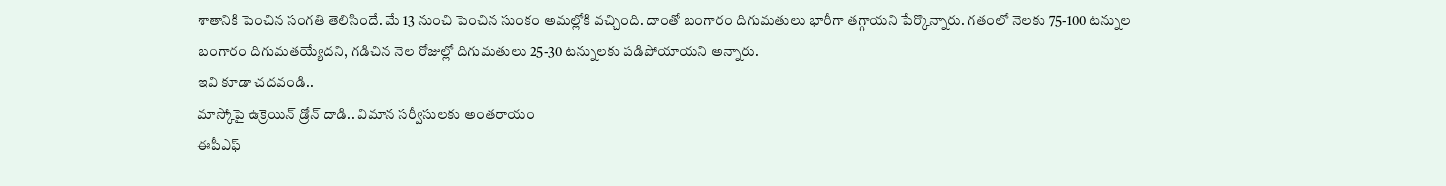శాతానికి పెంచిన సంగతి తెలిసిందే. మే 13 నుంచి పెంచిన సుంకం అమల్లోకి వచ్చింది. దాంతో బంగారం దిగుమతులు భారీగా తగ్గాయని పేర్కొన్నారు. గతంలో నెలకు 75-100 టన్నుల బంగారం దిగుమతయ్యేదని, గడిచిన నెల రోజుల్లో దిగుమతులు 25-30 టన్నులకు పడిపోయాయని అన్నారు.
ఇవి కూడా చదవండి..
మాస్కోపై ఉక్రెయిన్ డ్రోన్ దాడి.. విమాన సర్వీసులకు అంతరాయం
ఈపీఎఫ్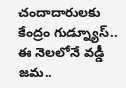చందాదారులకు కేంద్రం గుడ్న్యూస్.. ఈ నెలలోనే వడ్డీ జమ..